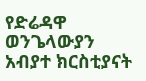የድሬዳዋ ወንጌላውያን አብያተ ክርስቲያናት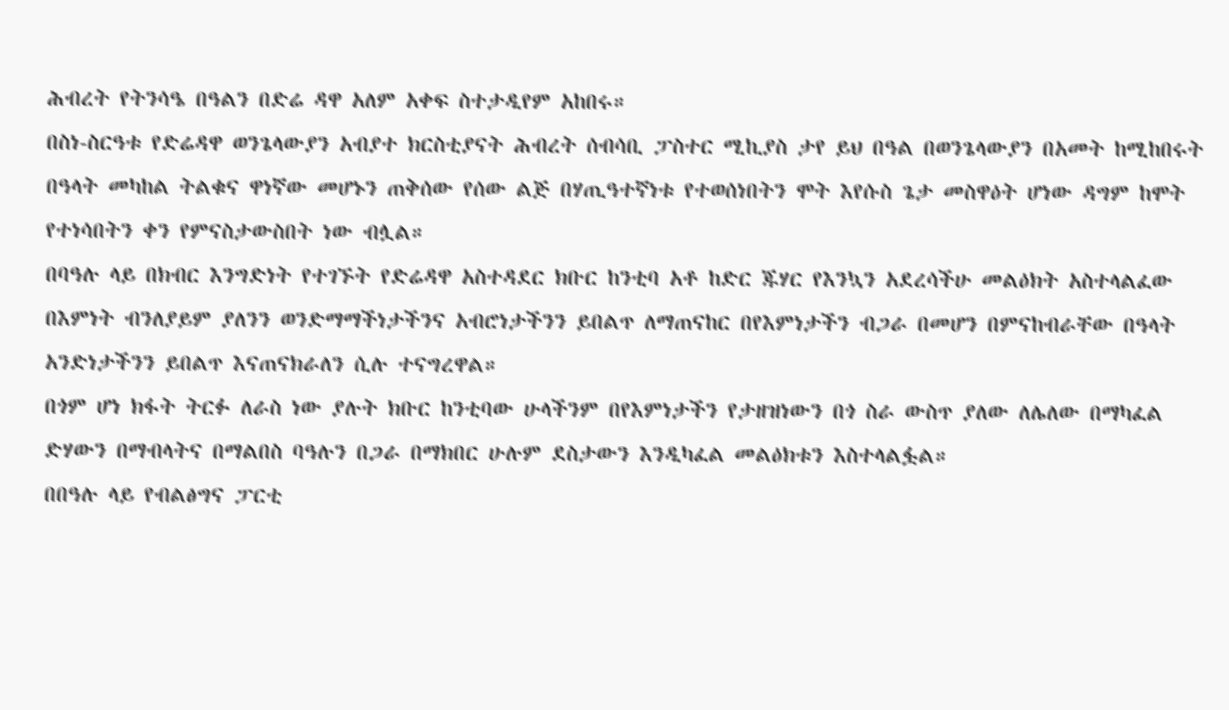ሕብረት የትንሳዔ በዓልን በድሬ ዳዋ አለም አቀፍ ስተታዲየም አከበሩ።
በስነ-ስርዓቱ የድሬዳዋ ወንጌላውያን አብያተ ክርስቲያናት ሕብረት ሰብሳቢ ፓስተር ሚኪያስ ታየ ይህ በዓል በወንጌላውያን በአመት ከሚከበሩት በዓላት መካከል ትልቁና ዋነኛው መሆኑን ጠቅሰው የሰው ልጅ በሃጢዓተኛነቱ የተወሰነበትን ሞት እየሱስ ጌታ መስዋዕት ሆነው ዳግም ከሞት የተነሳበትን ቀን የምናስታውስበት ነው ብሏል።
በባዓሉ ላይ በክብር እንግድነት የተገኙት የድሬዳዋ አስተዳደር ክቡር ከንቲባ አቶ ከድር ጁሃር የእንኳን አደረሳችሁ መልዕክት አስተላልፈው በእምነት ብንለያይም ያለንን ወንድማማችነታችንና አብሮነታችንን ይበልጥ ለማጠናከር በየእምነታችን ብጋራ በመሆን በምናከብራቸው በዓላት አንድነታችንን ይበልጥ እናጠናክራለን ሲሉ ተናግረዋል።
በጎም ሆነ ክፋት ትርፉ ለራስ ነው ያሉት ክቡር ከንቲባው ሁላችንም በየእምነታችን የታዘዝነውን በጎ ስራ ውስጥ ያለው ለሌለው በማካፈል ድሃውን በማብላትና በማልበስ ባዓሉን በጋራ በማክበር ሁሉም ደስታውን እንዲካፈል መልዕክቱን እስተላልፏል።
በበዓሉ ላይ የብልፅግና ፓርቲ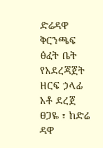ድሬዳዋ ቅርንጫፍ ፅፈት ቤት የአደረጃጀት ዘርፍ ኃላፊ አቶ ደረጀ ፀጋዬ ፣ ከድሬ ዳዋ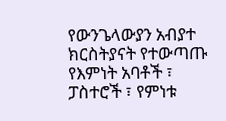የውንጌላውያን አብያተ ክርስትያናት የተውጣጡ የእምነት አባቶች ፣ ፓስተሮች ፣ የምነቱ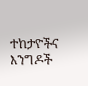ተከታዮችና እንግዶች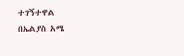ተገኝተዋል
በኤልያስ አሜ